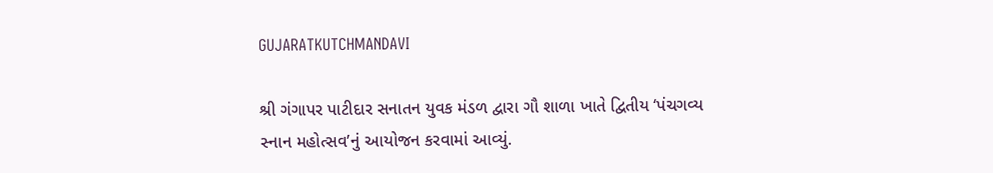GUJARATKUTCHMANDAVI

શ્રી ગંગાપર પાટીદાર સનાતન યુવક મંડળ દ્વારા ગૌ શાળા ખાતે દ્વિતીય ‘પંચગવ્ય સ્નાન મહોત્સવ’નું આયોજન કરવામાં આવ્યું.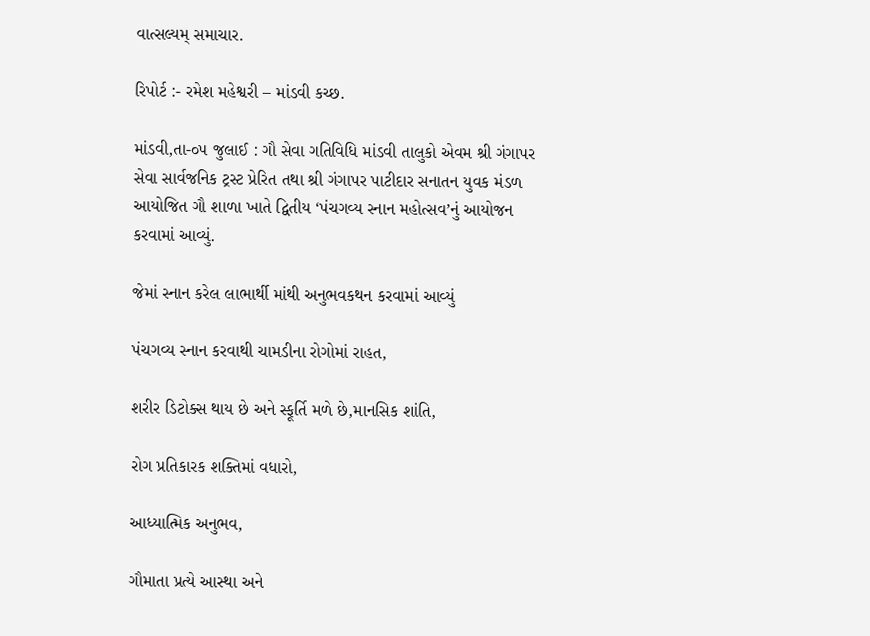વાત્સલ્યમ્ સમાચાર.

રિપોર્ટ :- રમેશ મહેશ્વરી – માંડવી કચ્છ.

માંડવી,તા-૦૫ જુલાઈ : ગૌ સેવા ગતિવિધિ માંડવી તાલુકો એવમ શ્રી ગંગાપર સેવા સાર્વજનિક ટ્રસ્ટ પ્રેરિત તથા શ્રી ગંગાપર પાટીદાર સનાતન યુવક મંડળ આયોજિત ગૌ શાળા ખાતે દ્વિતીય ‘પંચગવ્ય સ્નાન મહોત્સવ’નું આયોજન કરવામાં આવ્યું.

જેમાં સ્નાન કરેલ લાભાર્થી માંથી અનુભવકથન કરવામાં આવ્યું

પંચગવ્ય સ્નાન કરવાથી ચામડીના રોગોમાં રાહત,

શરીર ડિટોક્સ થાય છે અને સ્ફૂર્તિ મળે છે,માનસિક શાંતિ,

રોગ પ્રતિકારક શક્તિમાં વધારો,

આધ્યાત્મિક અનુભવ,

ગૌમાતા પ્રત્યે આસ્થા અને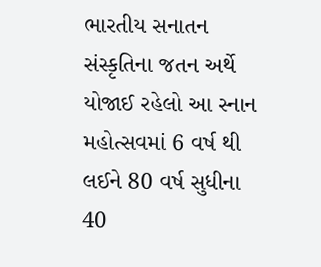ભારતીય સનાતન સંસ્કૃતિના જતન અર્થે યોજાઈ રહેલો આ સ્નાન મહોત્સવમાં 6 વર્ષ થી લઈને 80 વર્ષ સુધીના 40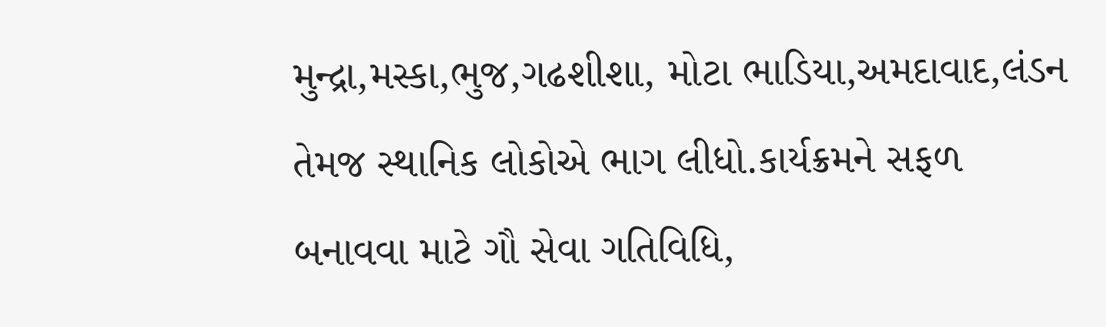મુન્દ્રા,મસ્કા,ભુજ,ગઢશીશા, મોટા ભાડિયા,અમદાવાદ,લંડન તેમજ સ્થાનિક લોકોએ ભાગ લીધો.કાર્યક્રમને સફળ બનાવવા માટે ગૌ સેવા ગતિવિધિ,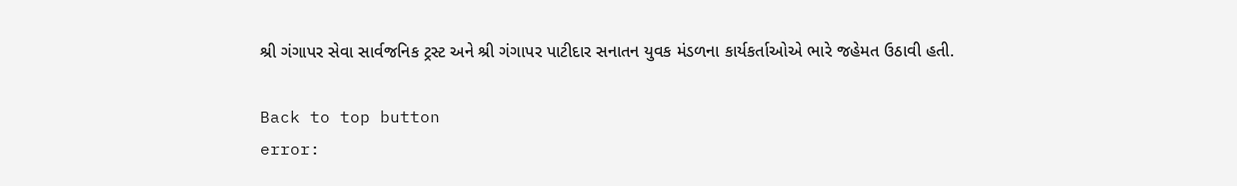શ્રી ગંગાપર સેવા સાર્વજનિક ટ્રસ્ટ અને શ્રી ગંગાપર પાટીદાર સનાતન યુવક મંડળના કાર્યકર્તાઓએ ભારે જહેમત ઉઠાવી હતી.

Back to top button
error: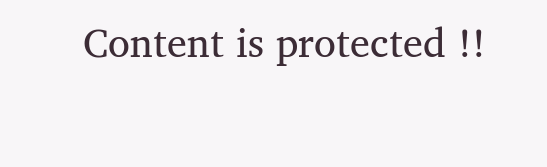Content is protected !!